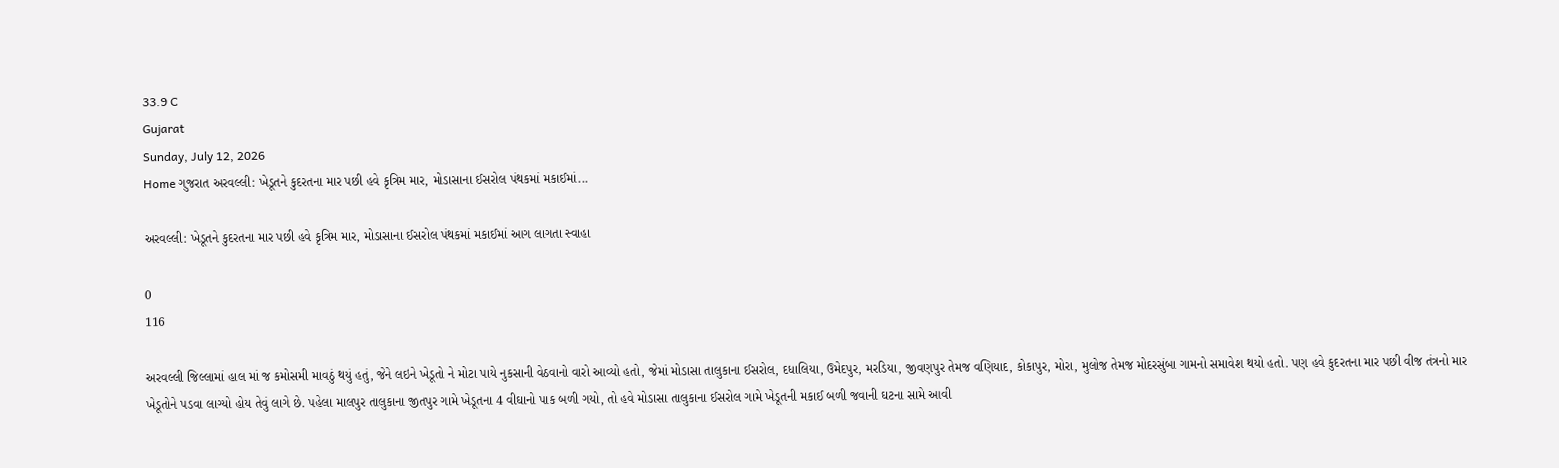33.9 C
Gujarat
Sunday, July 12, 2026
Home ગુજરાત અરવલ્લી: ખેડૂતને કુદરતના માર પછી હવે કૃત્રિમ માર, મોડાસાના ઈસરોલ પંથકમાં મકાઈમાં...

અરવલ્લી: ખેડૂતને કુદરતના માર પછી હવે કૃત્રિમ માર, મોડાસાના ઈસરોલ પંથકમાં મકાઈમાં આગ લાગતા સ્વાહા

0
116

અરવલ્લી જિલ્લામાં હાલ માં જ કમોસમી માવઠું થયું હતું, જેને લઇને ખેડૂતો ને મોટા પાયે નુકસાની વેઠવાનો વારો આવ્યો હતો, જેમાં મોડાસા તાલુકાના ઈસરોલ, દધાલિયા, ઉમેદપુર, મરડિયા, જીવણપુર તેમજ વણિયાદ, કોકાપુર, મોરા, મુલોજ તેમજ મોદરસુંબા ગામનો સમાવેશ થયો હતો. પણ હવે કુદરતના માર પછી વીજ તંત્રનો માર ખેડૂતોને પડવા લાગ્યો હોય તેવું લાગે છે. પહેલા માલપુર તાલુકાના જીતપુર ગામે ખેડૂતના 4 વીઘાનો પાક બળી ગયો, તો હવે મોડાસા તાલુકાના ઈસરોલ ગામે ખેડૂતની મકાઈ બળી જવાની ઘટના સામે આવી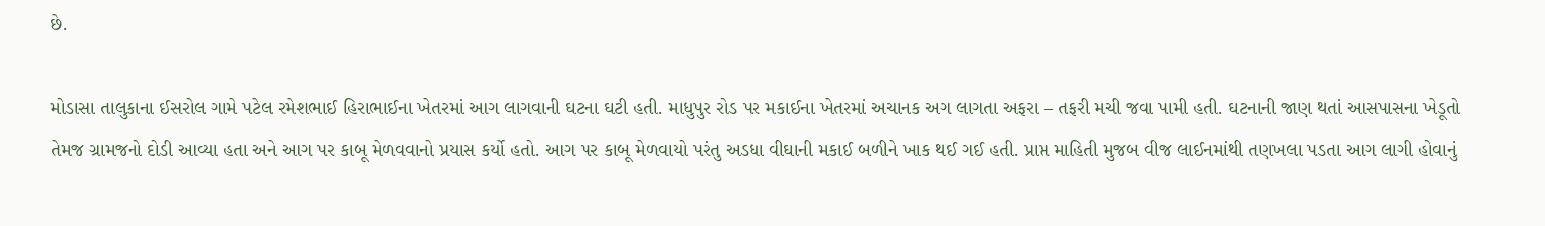છે.

મોડાસા તાલુકાના ઈસરોલ ગામે પટેલ રમેશભાઈ હિરાભાઈના ખેતરમાં આગ લાગવાની ઘટના ઘટી હતી. માધુપુર રોડ પર મકાઈના ખેતરમાં અચાનક અગ લાગતા અફરા – તફરી મચી જવા પામી હતી. ઘટનાની જાણ થતાં આસપાસના ખેડૂતો તેમજ ગ્રામજનો દોડી આવ્યા હતા અને આગ પર કાબૂ મેળવવાનો પ્રયાસ કર્યો હતો. આગ પર કાબૂ મેળવાયો પરંતુ અડધા વીઘાની મકાઈ બળીને ખાક થઈ ગઈ હતી. પ્રાપ્ત માહિતી મુજબ વીજ લાઈનમાંથી તણખલા પડતા આગ લાગી હોવાનું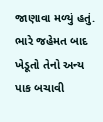જાણાવા મળ્યું હતું. ભારે જહેમત બાદ ખેડૂતો તેનો અન્ય પાક બચાવી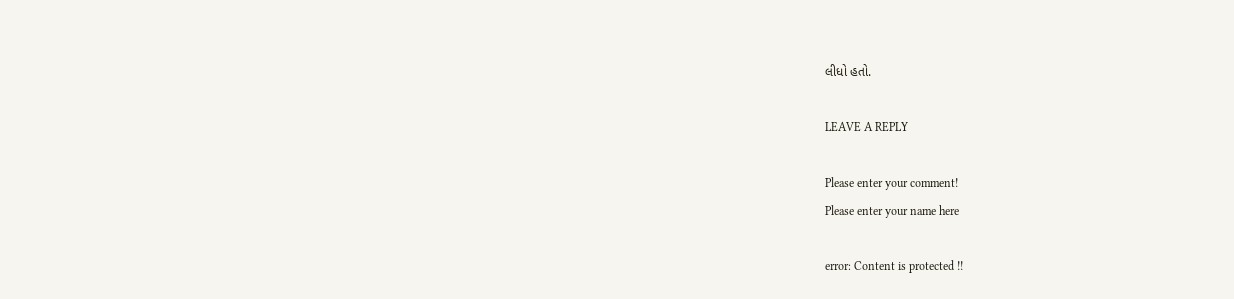લીધો હતો.

LEAVE A REPLY

Please enter your comment!
Please enter your name here

error: Content is protected !!